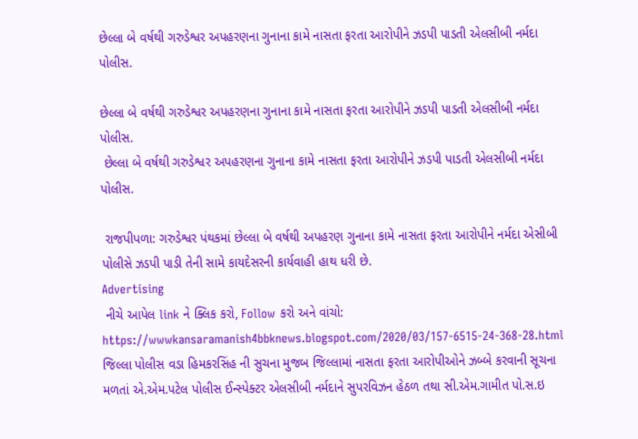છેલ્લા બે વર્ષથી ગરુડેશ્વર અપહરણના ગુનાના કામે નાસતા ફરતા આરોપીને ઝડપી પાડતી એલસીબી નર્મદા પોલીસ.

છેલ્લા બે વર્ષથી ગરુડેશ્વર અપહરણના ગુનાના કામે નાસતા ફરતા આરોપીને ઝડપી પાડતી એલસીબી નર્મદા પોલીસ.
 છેલ્લા બે વર્ષથી ગરુડેશ્વર અપહરણના ગુનાના કામે નાસતા ફરતા આરોપીને ઝડપી પાડતી એલસીબી નર્મદા પોલીસ.

 રાજપીપળા: ગરુડેશ્વર પંથકમાં છેલ્લા બે વર્ષથી અપહરણ ગુનાના કામે નાસતા ફરતા આરોપીને નર્મદા એસીબી પોલીસે ઝડપી પાડી તેની સામે કાયદેસરની કાર્યવાહી હાથ ધરી છે.
Advertising
 નીચે આપેલ link ને ક્લિક કરો, Follow કરો અને વાંચો:
https://wwwkansaramanish4bbknews.blogspot.com/2020/03/157-6515-24-368-28.html
જિલ્લા પોલીસ વડા હિમકરસિંહ ની સુચના મુજબ જિલ્લામાં નાસતા ફરતા આરોપીઓને ઝબ્બે કરવાની સૂચના મળતાં એ.એમ.પટેલ પોલીસ ઈન્સ્પેક્ટર એલસીબી નર્મદાને સુપરવિઝન હેઠળ તથા સી.એમ.ગામીત પો.સ.ઇ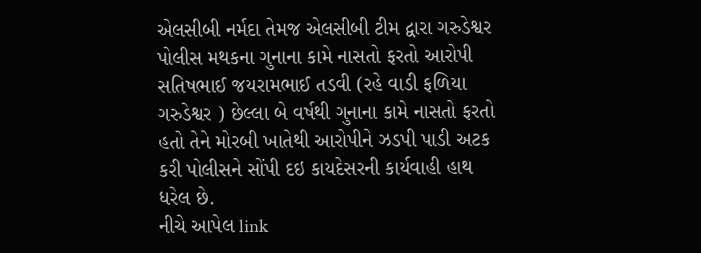એલસીબી નર્મદા તેમજ એલસીબી ટીમ દ્વારા ગરુડેશ્વર પોલીસ મથકના ગુનાના કામે નાસતો ફરતો આરોપી સતિષભાઈ જયરામભાઈ તડવી (રહે વાડી ફળિયા ગરુડેશ્વર ) છેલ્લા બે વર્ષથી ગુનાના કામે નાસતો ફરતો હતો તેને મોરબી ખાતેથી આરોપીને ઝડપી પાડી અટક કરી પોલીસને સોંપી દઇ કાયદેસરની કાર્યવાહી હાથ ધરેલ છે.
નીચે આપેલ link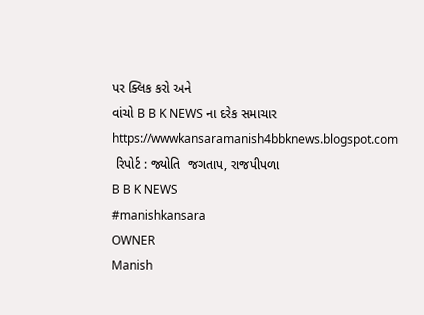પર ક્લિક કરો અને
વાંચો B B K NEWS ના દરેક સમાચાર
https://wwwkansaramanish4bbknews.blogspot.com
 રિપોર્ટ : જ્યોતિ  જગતાપ, રાજપીપળા
B B K NEWS
#manishkansara
OWNER
Manish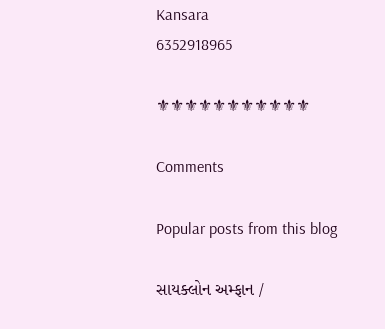Kansara
6352918965

⚜⚜⚜⚜⚜⚜⚜⚜⚜⚜⚜

Comments

Popular posts from this blog

સાયક્લોન અમ્ફાન /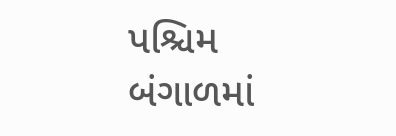પશ્ચિમ બંગાળમાં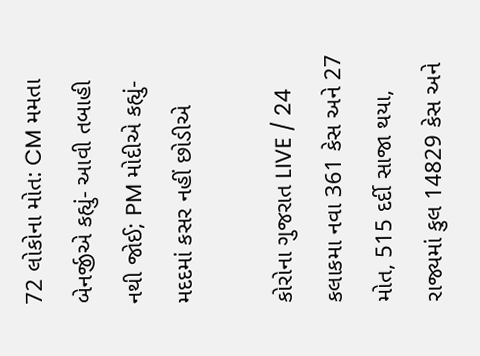72 લોકોના મોત: CM મમતા બેનર્જીએ કહ્યું- આવી તબાહી નથી જોઈ; PM મોદીએ કહ્યું- મદદમાં કસર નહીં છોડીએ

કોરોના ગુજરાત LIVE / 24 કલાકમા નવા 361 કેસ અને 27 મોત, 515 દર્દી સાજા થયા, રાજ્યમાં કુલ 14829 કેસ અને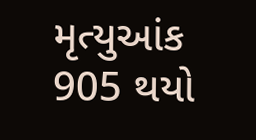મૃત્યુઆંક 905 થયો